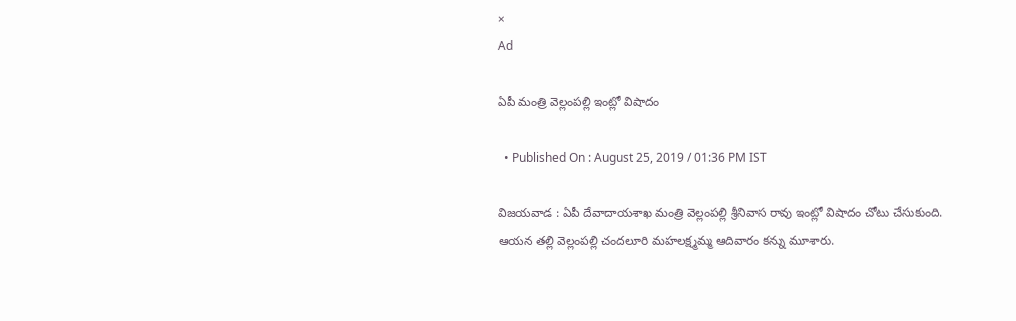×
Ad

ఏపీ మంత్రి వెల్లంపల్లి ఇంట్లో విషాదం

  • Published On : August 25, 2019 / 01:36 PM IST

విజయవాడ : ఏపీ దేవాదాయశాఖ మంత్రి వెల్లంపల్లి శ్రీనివాస రావు ఇంట్లో విషాదం చోటు చేసుకుంది. ఆయన తల్లి వెల్లంపల్లి చందలూరి మహలక్ష్మమ్మ ఆదివారం కన్ను మూశారు.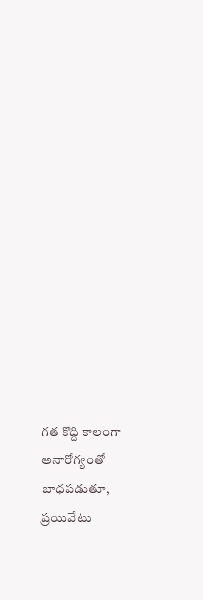గత కొద్ది కాలంగా అనారోగ్యంతో బాధపడుతూ, ప్రయివేటు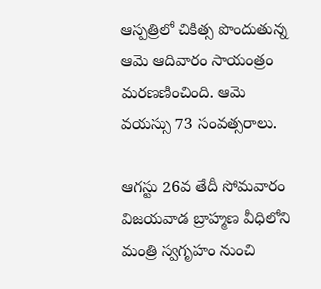ఆస్పత్రిలో చికిత్స పొందుతున్న ఆమె ఆదివారం సాయంత్రం మరణణించింది. ఆమె వయస్సు 73 సంవత్సరాలు.

ఆగస్టు 26వ తేదీ సోమవారం విజయవాడ బ్రాహ్మణ వీధిలోని మంత్రి స్వగృహం నుంచి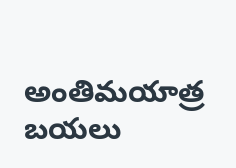అంతిమయాత్ర బయలు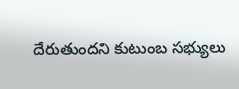దేరుతుందని కుటుంబ సభ్యులు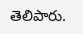తెలిపారు.